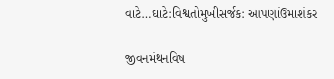વાટે…ઘાટે:વિશ્વતોમુખીસર્જક: આપણાંઉમાશંકર

જીવનમંથનવિષ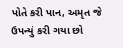પોતે કરી પાન, અમૃત જે ઉપન્યું કરી ગયા છો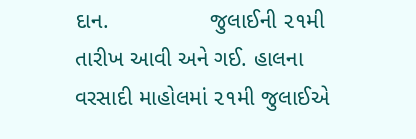દાન.                જુલાઈની ૨૧મી તારીખ આવી અને ગઈ. હાલના વરસાદી માહોલમાં ૨૧મી જુલાઈએ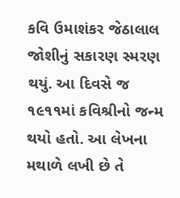કવિ ઉમાશંકર જેઠાલાલ જોશીનું સકારણ સ્મરણ થયું. આ દિવસે જ ૧૯૧૧માં કવિશ્રીનો જન્મ થયો હતો. આ લેખના મથાળે લખી છે તે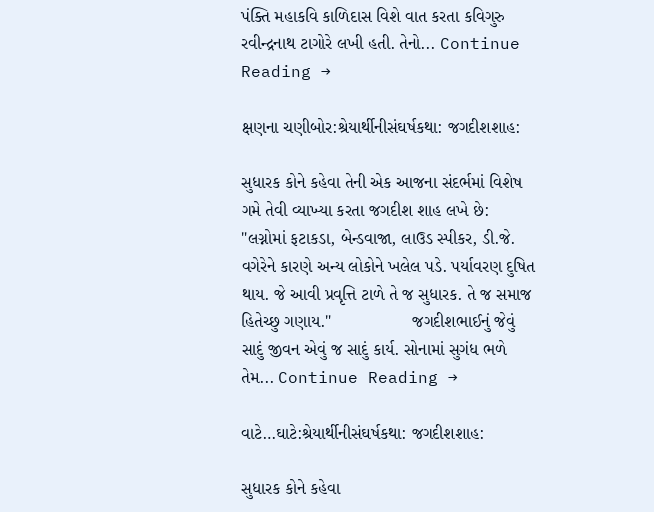પંક્તિ મહાકવિ કાળિદાસ વિશે વાત કરતા કવિગુરુ રવીન્દ્રનાથ ટાગોરે લખી હતી. તેનો... Continue Reading →

ક્ષણના ચણીબોર:શ્રેયાર્થીનીસંઘર્ષકથા: જગદીશશાહ:

સુધારક કોને કહેવા તેની એક આજના સંદર્ભમાં વિશેષ ગમે તેવી વ્યાખ્યા કરતા જગદીશ શાહ લખે છે:                         "લગ્નોમાં ફટાકડા, બેન્ડવાજા, લાઉડ સ્પીકર, ડી.જે. વગેરેને કારણે અન્ય લોકોને ખલેલ પડે. પર્યાવરણ દુષિત થાય. જે આવી પ્રવૃત્તિ ટાળે તે જ સુધારક. તે જ સમાજ હિતેચ્છુ ગણાય."                 જગદીશભાઈનું જેવું સાદું જીવન એવું જ સાદું કાર્ય. સોનામાં સુગંધ ભળે તેમ... Continue Reading →

વાટે…ઘાટે:શ્રેયાર્થીનીસંઘર્ષકથા: જગદીશશાહ:

સુધારક કોને કહેવા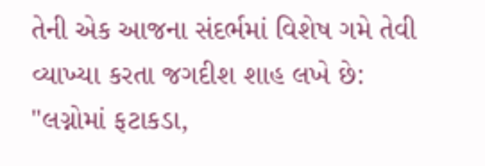તેની એક આજના સંદર્ભમાં વિશેષ ગમે તેવી વ્યાખ્યા કરતા જગદીશ શાહ લખે છે:                         "લગ્નોમાં ફટાકડા,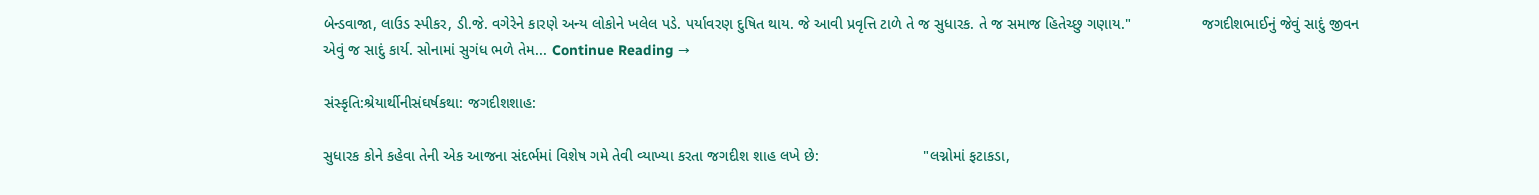બેન્ડવાજા, લાઉડ સ્પીકર, ડી.જે. વગેરેને કારણે અન્ય લોકોને ખલેલ પડે. પર્યાવરણ દુષિત થાય. જે આવી પ્રવૃત્તિ ટાળે તે જ સુધારક. તે જ સમાજ હિતેચ્છુ ગણાય."                 જગદીશભાઈનું જેવું સાદું જીવન એવું જ સાદું કાર્ય. સોનામાં સુગંધ ભળે તેમ... Continue Reading →

સંસ્કૃતિ:શ્રેયાર્થીનીસંઘર્ષકથા: જગદીશશાહ:

સુધારક કોને કહેવા તેની એક આજના સંદર્ભમાં વિશેષ ગમે તેવી વ્યાખ્યા કરતા જગદીશ શાહ લખે છે:                         "લગ્નોમાં ફટાકડા,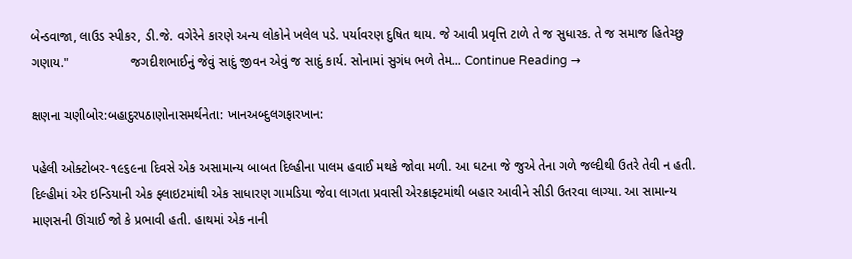બેન્ડવાજા, લાઉડ સ્પીકર, ડી.જે. વગેરેને કારણે અન્ય લોકોને ખલેલ પડે. પર્યાવરણ દુષિત થાય. જે આવી પ્રવૃત્તિ ટાળે તે જ સુધારક. તે જ સમાજ હિતેચ્છુ ગણાય."                 જગદીશભાઈનું જેવું સાદું જીવન એવું જ સાદું કાર્ય. સોનામાં સુગંધ ભળે તેમ... Continue Reading →

ક્ષણના ચણીબોર:બહાદુરપઠાણોનાસમર્થનેતા: ખાનઅબ્દુલગફારખાન:

પહેલી ઓક્ટોબર-૧૯૬૯ના દિવસે એક અસામાન્ય બાબત દિલ્હીના પાલમ હવાઈ મથકે જોવા મળી. આ ઘટના જે જુએ તેના ગળે જલ્દીથી ઉતરે તેવી ન હતી. દિલ્હીમાં એર ઇન્ડિયાની એક ફ્લાઇટમાંથી એક સાધારણ ગામડિયા જેવા લાગતા પ્રવાસી એરક્રાફ્ટમાંથી બહાર આવીને સીડી ઉતરવા લાગ્યા. આ સામાન્ય માણસની ઊંચાઈ જો કે પ્રભાવી હતી. હાથમાં એક નાની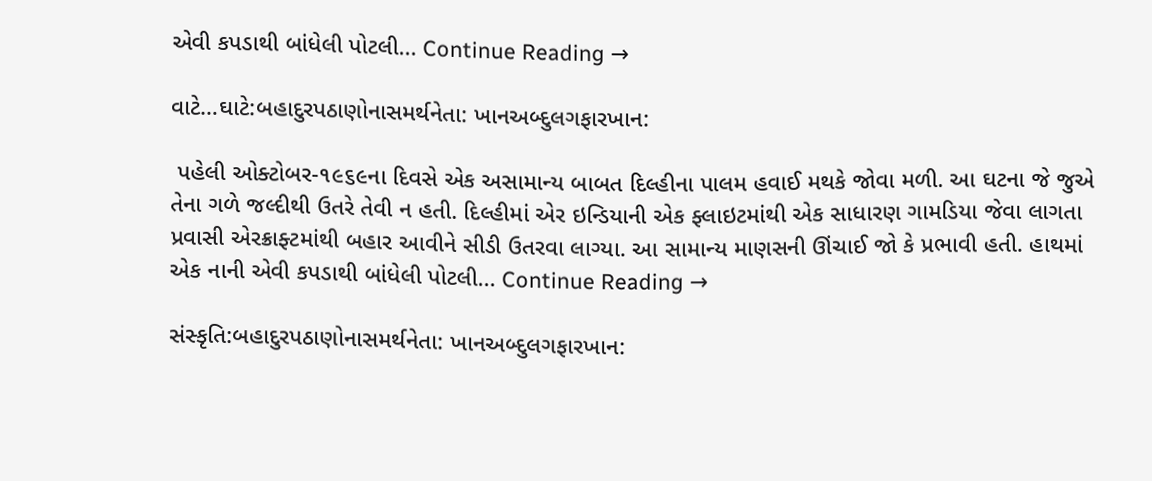એવી કપડાથી બાંધેલી પોટલી... Continue Reading →

વાટે…ઘાટે:બહાદુરપઠાણોનાસમર્થનેતા: ખાનઅબ્દુલગફારખાન:

 પહેલી ઓક્ટોબર-૧૯૬૯ના દિવસે એક અસામાન્ય બાબત દિલ્હીના પાલમ હવાઈ મથકે જોવા મળી. આ ઘટના જે જુએ તેના ગળે જલ્દીથી ઉતરે તેવી ન હતી. દિલ્હીમાં એર ઇન્ડિયાની એક ફ્લાઇટમાંથી એક સાધારણ ગામડિયા જેવા લાગતા પ્રવાસી એરક્રાફ્ટમાંથી બહાર આવીને સીડી ઉતરવા લાગ્યા. આ સામાન્ય માણસની ઊંચાઈ જો કે પ્રભાવી હતી. હાથમાં એક નાની એવી કપડાથી બાંધેલી પોટલી... Continue Reading →

સંસ્કૃતિ:બહાદુરપઠાણોનાસમર્થનેતા: ખાનઅબ્દુલગફારખાન: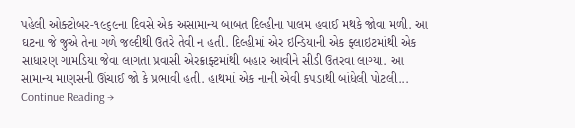પહેલી ઓક્ટોબર-૧૯૬૯ના દિવસે એક અસામાન્ય બાબત દિલ્હીના પાલમ હવાઈ મથકે જોવા મળી. આ ઘટના જે જુએ તેના ગળે જલ્દીથી ઉતરે તેવી ન હતી. દિલ્હીમાં એર ઇન્ડિયાની એક ફ્લાઇટમાંથી એક સાધારણ ગામડિયા જેવા લાગતા પ્રવાસી એરક્રાફ્ટમાંથી બહાર આવીને સીડી ઉતરવા લાગ્યા. આ સામાન્ય માણસની ઊંચાઈ જો કે પ્રભાવી હતી. હાથમાં એક નાની એવી કપડાથી બાંધેલી પોટલી... Continue Reading →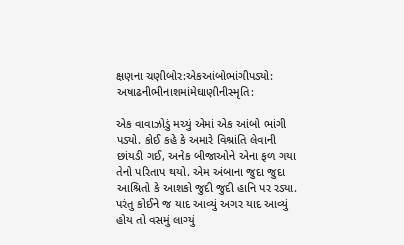ક્ષણના ચણીબોર:એકઆંબોભાંગીપડ્યો: અષાઢનીભીનાશમાંમેઘાણીનીસ્મૃતિ:

એક વાવાઝોડું મચ્યું એમાં એક આંબો ભાંગી પડ્યો. કોઈ કહે કે અમારે વિશ્રાંતિ લેવાની છાંયડી ગઈ, અનેક બીજાઓને એના ફળ ગયા તેનો પરિતાપ થયો. એમ અંબાના જુદા જુદા આશ્રિતો કે આશકો જુદી જુદી હાનિ પર રડ્યા. પરંતુ કોઈને જ યાદ આવ્યું અગર યાદ આવ્યું હોય તો વસમું લાગ્યું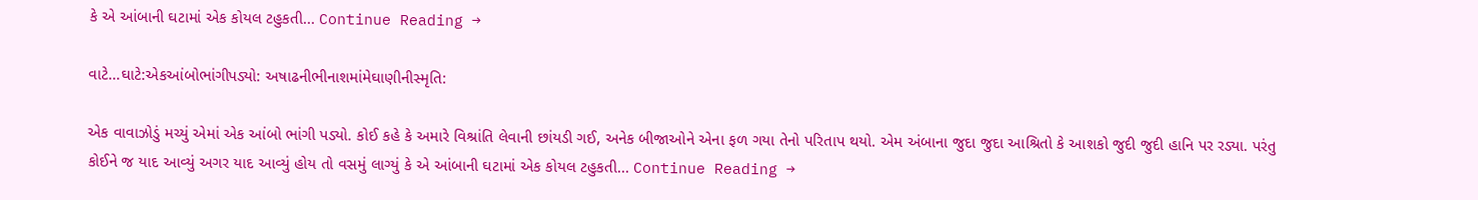કે એ આંબાની ઘટામાં એક કોયલ ટહુકતી... Continue Reading →

વાટે…ઘાટે:એકઆંબોભાંગીપડ્યો: અષાઢનીભીનાશમાંમેઘાણીનીસ્મૃતિ:

એક વાવાઝોડું મચ્યું એમાં એક આંબો ભાંગી પડ્યો. કોઈ કહે કે અમારે વિશ્રાંતિ લેવાની છાંયડી ગઈ, અનેક બીજાઓને એના ફળ ગયા તેનો પરિતાપ થયો. એમ અંબાના જુદા જુદા આશ્રિતો કે આશકો જુદી જુદી હાનિ પર રડ્યા. પરંતુ કોઈને જ યાદ આવ્યું અગર યાદ આવ્યું હોય તો વસમું લાગ્યું કે એ આંબાની ઘટામાં એક કોયલ ટહુકતી... Continue Reading →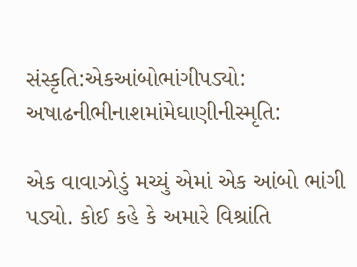સંસ્કૃતિ:એકઆંબોભાંગીપડ્યો: અષાઢનીભીનાશમાંમેઘાણીનીસ્મૃતિ:

એક વાવાઝોડું મચ્યું એમાં એક આંબો ભાંગી પડ્યો. કોઈ કહે કે અમારે વિશ્રાંતિ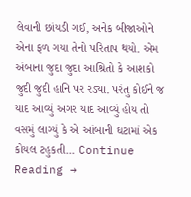લેવાની છાંયડી ગઈ, અનેક બીજાઓને એના ફળ ગયા તેનો પરિતાપ થયો. એમ અંબાના જુદા જુદા આશ્રિતો કે આશકો જુદી જુદી હાનિ પર રડ્યા. પરંતુ કોઈને જ યાદ આવ્યું અગર યાદ આવ્યું હોય તો વસમું લાગ્યું કે એ આંબાની ઘટામાં એક કોયલ ટહુકતી... Continue Reading →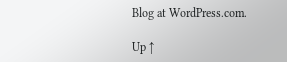Blog at WordPress.com.

Up ↑